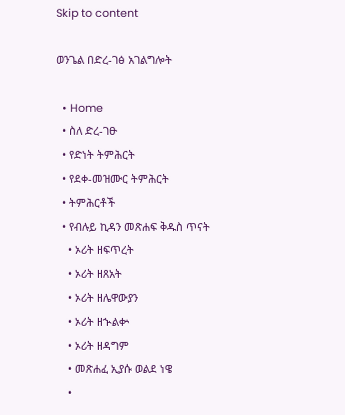Skip to content

ወንጌል በድረ-ገፅ አገልግሎት

  • Home
  • ስለ ድረ-ገፁ
  • የድነት ትምሕርት
  • የደቀ-መዝሙር ትምሕርት
  • ትምሕርቶች
  • የብሉይ ኪዳን መጽሐፍ ቅዱስ ጥናት
    • ኦሪት ዘፍጥረት
    • ኦሪት ዘጸአት
    • ኦሪት ዘሌዋውያን
    • ኦሪት ዘኍልቍ
    • ኦሪት ዘዳግም
    • መጽሐፈ ኢያሱ ወልደ ነዌ
    •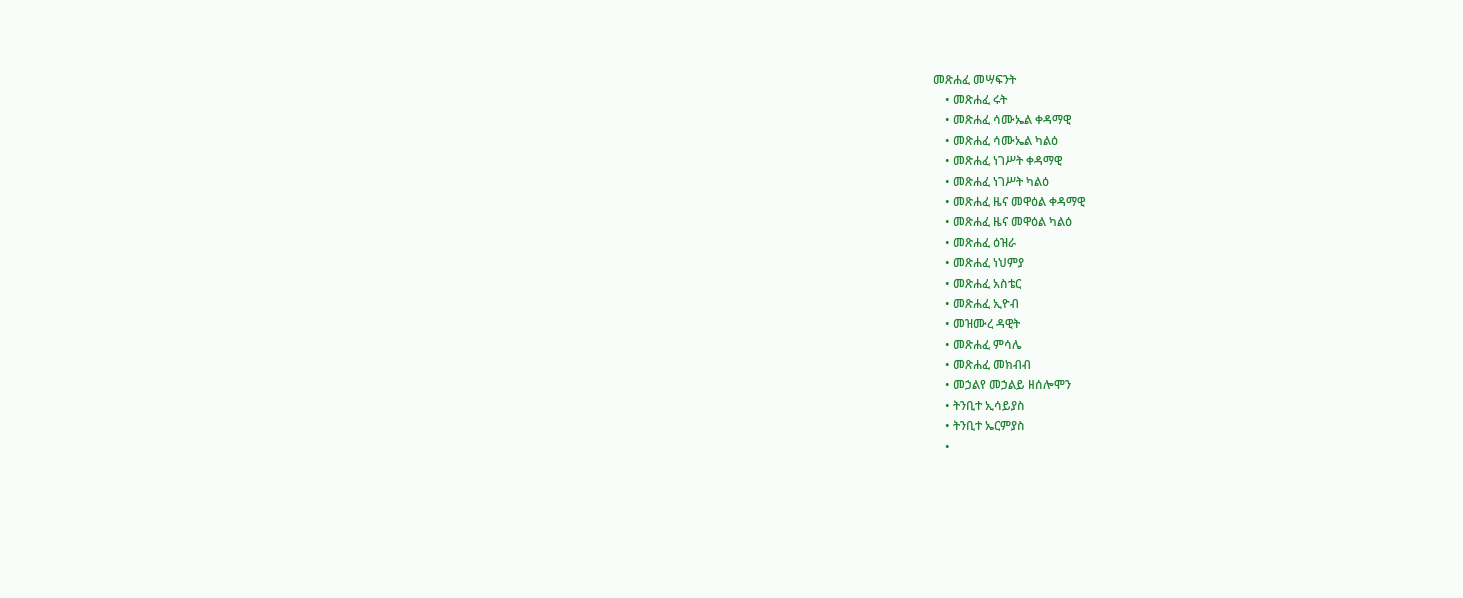መጽሐፈ መሣፍንት
    • መጽሐፈ ሩት
    • መጽሐፈ ሳሙኤል ቀዳማዊ
    • መጽሐፈ ሳሙኤል ካልዕ
    • መጽሐፈ ነገሥት ቀዳማዊ
    • መጽሐፈ ነገሥት ካልዕ
    • መጽሐፈ ዜና መዋዕል ቀዳማዊ
    • መጽሐፈ ዜና መዋዕል ካልዕ
    • መጽሐፈ ዕዝራ
    • መጽሐፈ ነህምያ
    • መጽሐፈ አስቴር
    • መጽሐፈ ኢዮብ
    • መዝሙረ ዳዊት
    • መጽሐፈ ምሳሌ
    • መጽሐፈ መክብብ
    • መኃልየ መኃልይ ዘሰሎሞን
    • ትንቢተ ኢሳይያስ
    • ትንቢተ ኤርምያስ
    •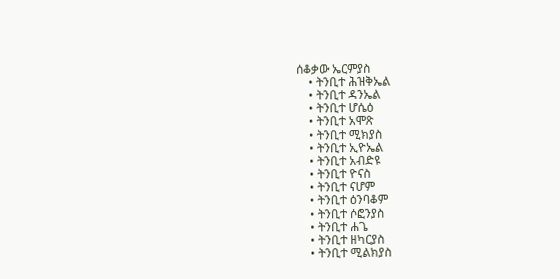ሰቆቃው ኤርምያስ
    • ትንቢተ ሕዝቅኤል
    • ትንቢተ ዳንኤል
    • ትንቢተ ሆሴዕ
    • ትንቢተ አሞጽ
    • ትንቢተ ሚክያስ
    • ትንቢተ ኢዮኤል
    • ትንቢተ አብድዩ
    • ትንቢተ ዮናስ
    • ትንቢተ ናሆም
    • ትንቢተ ዕንባቆም
    • ትንቢተ ሶፎንያስ
    • ትንቢተ ሐጌ
    • ትንቢተ ዘካርያስ
    • ትንቢተ ሚልክያስ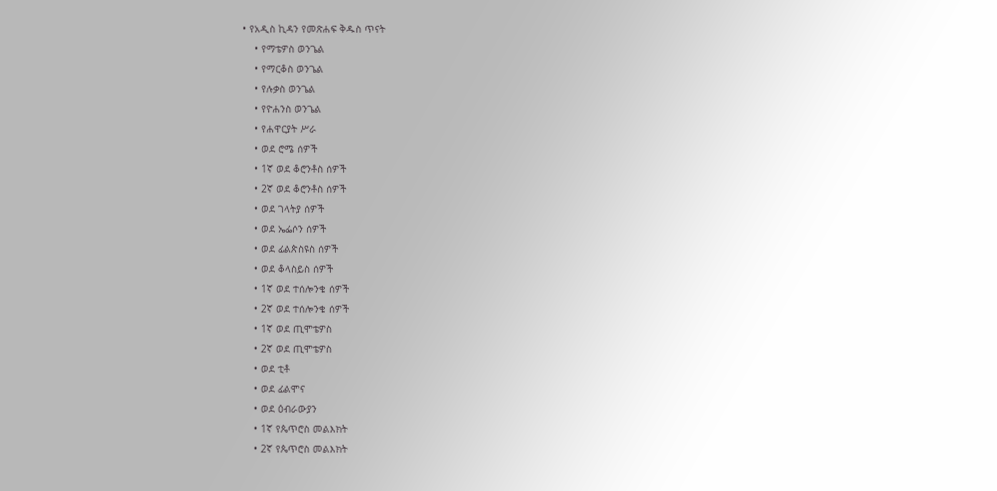• የአዲስ ኪዳን የመጽሐፍ ቅዱስ ጥናት
    • የማቴዎስ ወንጌል
    • የማርቆስ ወንጌል
    • የሉቃስ ወንጌል
    • የዮሐንስ ወንጌል
    • የሐዋርያት ሥራ
    • ወደ ሮሜ ሰዎች
    • 1ኛ ወደ ቆሮንቶስ ሰዎች
    • 2ኛ ወደ ቆሮንቶስ ሰዎች
    • ወደ ገላትያ ሰዎች
    • ወደ ኤፌሶን ሰዎች
    • ወደ ፊልጵስዩስ ሰዎች
    • ወደ ቆላስይስ ሰዎች
    • 1ኛ ወደ ተሰሎንቄ ሰዎች
    • 2ኛ ወደ ተሰሎንቄ ሰዎች
    • 1ኛ ወደ ጢሞቴዎስ
    • 2ኛ ወደ ጢሞቴዎስ
    • ወደ ቲቶ
    • ወደ ፊልሞና
    • ወደ ዕብራውያን
    • 1ኛ የጴጥሮስ መልእክት
    • 2ኛ የጴጥሮስ መልእክት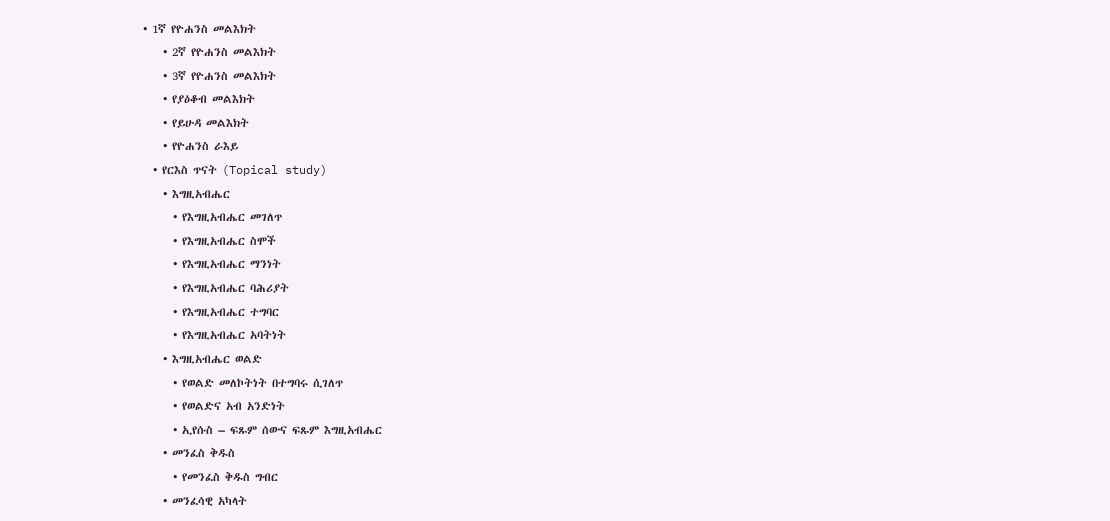• 1ኛ የዮሐንስ መልእክት
    • 2ኛ የዮሐንስ መልእክት
    • 3ኛ የዮሐንስ መልእክት
    • የያዕቆብ መልእክት
    • የይሁዳ መልእክት
    • የዮሐንስ ራእይ
  • የርእስ ጥናት (Topical study)
    • እግዚአብሔር
      • የእግዚአብሔር መገለጥ
      • የእግዚአብሔር ስሞች
      • የእግዚአብሔር ማንነት
      • የእግዚአብሔር ባሕሪያት
      • የእግዚአብሔር ተግባር
      • የእግዚአብሔር አባትነት
    • እግዚአብሔር ወልድ
      • የወልድ መለኮትነት በተግባሩ ሲገለጥ
      • የወልድና አብ አንድነት
      • ኢየሱስ – ፍጹም ሰውና ፍጹም እግዚአብሔር
    • መንፈስ ቅዱስ
      • የመንፈስ ቅዱስ ግብር
    • መንፈሳዊ አካላት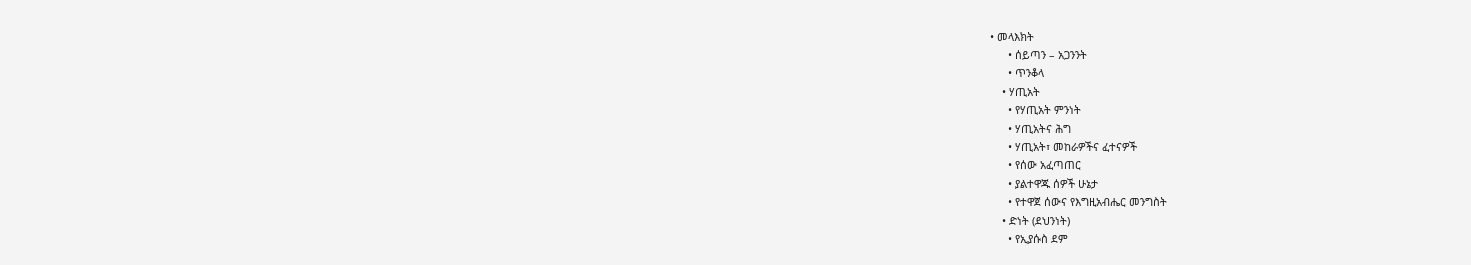• መላእክት
      • ሰይጣን – አጋንንት
      • ጥንቆላ
    • ሃጢአት
      • የሃጢአት ምንነት
      • ሃጢአትና ሕግ
      • ሃጢአት፣ መከራዎችና ፈተናዎች
      • የሰው አፈጣጠር
      • ያልተዋጁ ሰዎች ሁኔታ
      • የተዋጀ ሰውና የእግዚአብሔር መንግስት
    • ድነት (ደህንነት)
      • የኢያሱስ ደም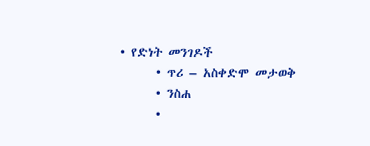• የድነት መንገዶች
      • ጥሪ – አስቀድሞ መታወቅ
      • ንስሐ
      •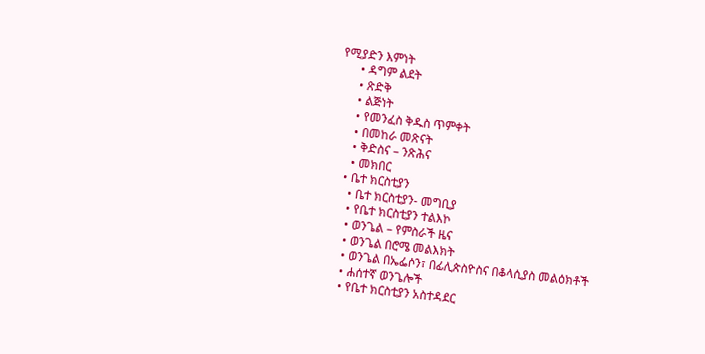የሚያድን እምነት
      • ዳግም ልደት
      • ጽድቅ
      • ልጅነት
      • የመንፈስ ቅዱስ ጥምቀት
      • በመከራ መጽናት
      • ቅድስና – ንጽሕና
      • መክበር
    • ቤተ ክርስቲያን
      • ቤተ ክርስቲያን- መግቢያ
      • የቤተ ክርስቲያን ተልእኮ
      • ወንጌል – የምስራች ዜና
      • ወንጌል በሮሜ መልእክት
      • ወንጌል በኤፌሶን፣ በፊሊጵስዮስና በቆላሲያስ መልዕክቶች
      • ሐሰተኛ ወንጌሎች
      • የቤተ ክርስቲያን አስተዳደር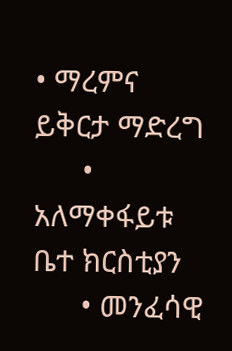• ማረምና ይቅርታ ማድረግ
      • አለማቀፋይቱ ቤተ ክርስቲያን
      • መንፈሳዊ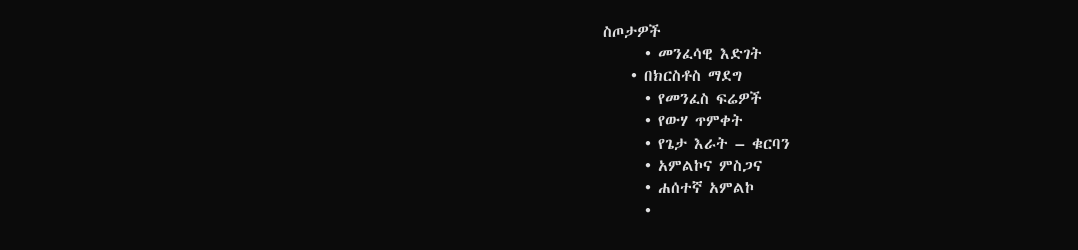ስጦታዎች
      • መንፈሳዊ እድገት
    • በክርስቶስ ማደግ
      • የመንፈስ ፍሬዎች
      • የውሃ ጥምቀት
      • የጌታ እራት – ቁርባን
      • አምልኮና ምስጋና
      • ሐሰተኛ አምልኮ
      •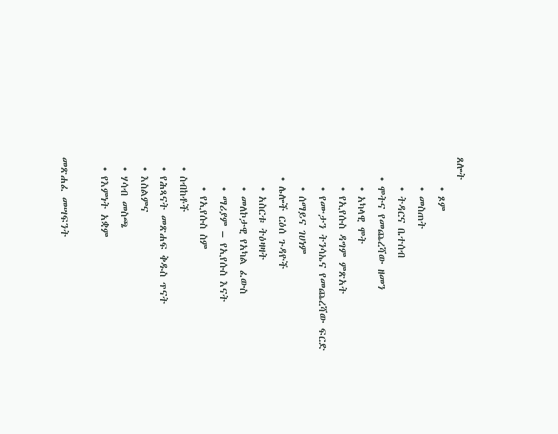ጸሎት
      • ጾም
      • መስጠት
      • ትዳርና ቤተሰብ
    • ሞትና የመጨረሻው ዘመን
      • አካላዊ ሞት
      • የኢየሱስ ዳግም ምጽአት
      • የሙታን ትንሳኤና የመጨረሻው ፍርድ
      • ሰማይና ገሀነም
    • ሌሎች ርዕሰ ጉዳዮች
      • አስርቱ ትዕዛዛት
      • መለኮታዊ የአካል ፈውስ
      • ማሪያም – የኢየሱስ እናት
      • የኢየሱስ ስም
  • ስብከቶች
  • የሕጻናት መጽሐፍ ቅዱስ ጥናት
  • እስልምና
  • ሃሳብ መስጫ
  • የእምነት አቋም

መጽሐፈ መሣፍንት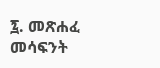፯. መጽሐፈ መሳፍንት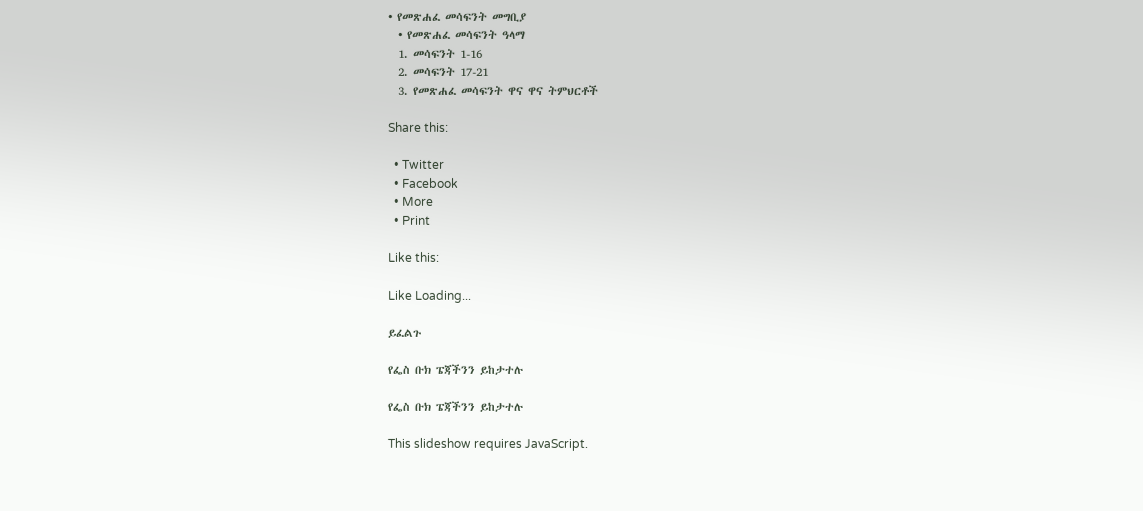• የመጽሐፈ መሳፍንት መግቢያ
  • የመጽሐፈ መሳፍንት ዓላማ
  1. መሳፍንት 1-16
  2. መሳፍንት 17-21
  3. የመጽሐፈ መሳፍንት ዋና ዋና ትምህርቶች

Share this:

  • Twitter
  • Facebook
  • More
  • Print

Like this:

Like Loading...

ይፈልጉ

የፌስ ቡክ ፔጃችንን ይከታተሉ

የፌስ ቡክ ፔጃችንን ይከታተሉ

This slideshow requires JavaScript.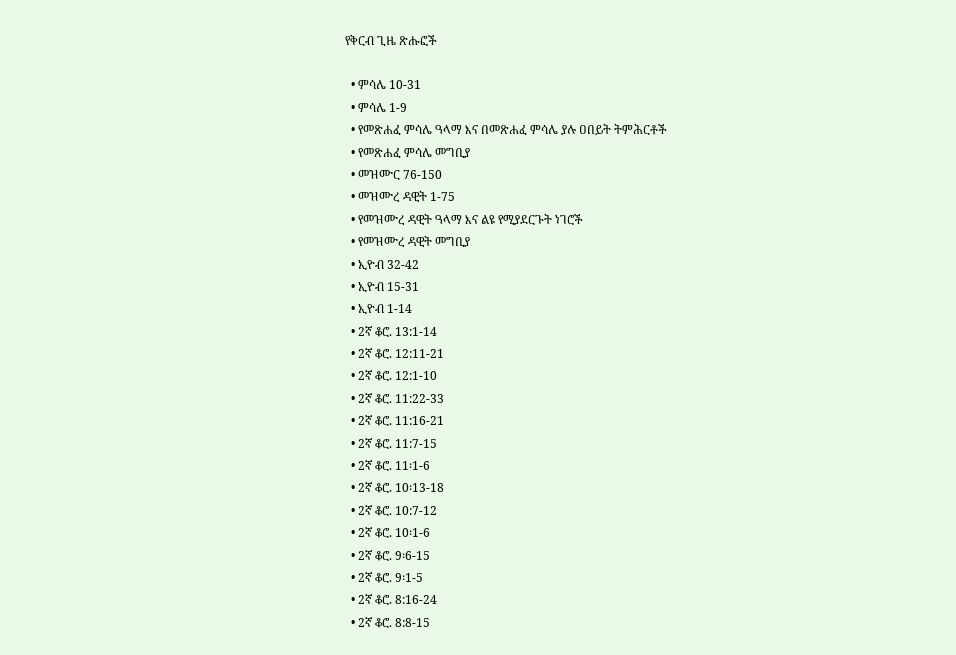የቅርብ ጊዜ ጽሑፎች

  • ምሳሌ 10-31
  • ምሳሌ 1-9
  • የመጽሐፈ ምሳሌ ዓላማ እና በመጽሐፈ ምሳሌ ያሉ ዐበይት ትምሕርቶች
  • የመጽሐፈ ምሳሌ መግቢያ
  • መዝሙር 76-150
  • መዝሙረ ዳዊት 1-75
  • የመዝሙረ ዳዊት ዓላማ እና ልዩ የሚያደርጉት ነገሮች
  • የመዝሙረ ዳዊት መግቢያ
  • ኢዮብ 32-42
  • ኢዮብ 15-31
  • ኢዮብ 1-14
  • 2ኛ ቆሮ. 13:1-14
  • 2ኛ ቆሮ. 12:11-21
  • 2ኛ ቆሮ. 12:1-10
  • 2ኛ ቆሮ. 11:22-33
  • 2ኛ ቆሮ. 11:16-21
  • 2ኛ ቆሮ. 11:7-15
  • 2ኛ ቆሮ. 11፡1-6
  • 2ኛ ቆሮ. 10፡13-18
  • 2ኛ ቆሮ. 10:7-12
  • 2ኛ ቆሮ. 10፡1-6
  • 2ኛ ቆሮ. 9፡6-15
  • 2ኛ ቆሮ. 9፡1-5
  • 2ኛ ቆሮ. 8:16-24
  • 2ኛ ቆሮ. 8:8-15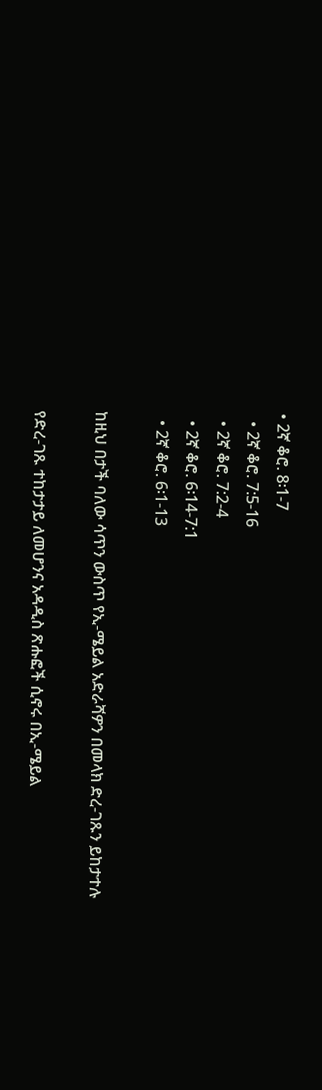• 2ኛ ቆሮ. 8፡1-7
  • 2ኛ ቆሮ. 7:5-16
  • 2ኛ ቆሮ. 7:2-4
  • 2ኛ ቆሮ. 6፡14-7:1
  • 2ኛ ቆሮ. 6፡1-13

ከዚህ በታች ባለው ሳጥን ውስጥ የኢ-ሜይል አድራሻዎን በመላክ ድረ-ገጹን ይከታተሉ

የድረ-ገጹ ተከታታይ ለመሆንና አዳዲስ ጽሑፎች ሲኖሩ በኢ-ሜይል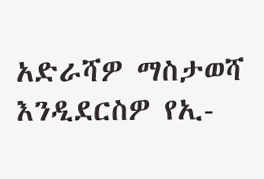አድራሻዎ ማስታወሻ እንዲደርስዎ የኢ-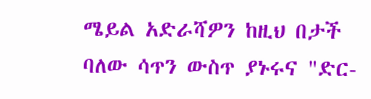ሜይል አድራሻዎን ከዚህ በታች ባለው ሳጥን ውስጥ ያኑሩና "ድር-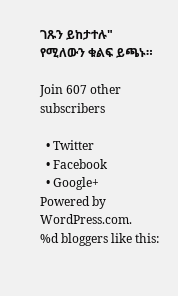ገጹን ይከታተሉ" የሚለውን ቁልፍ ይጫኑ።

Join 607 other subscribers

  • Twitter
  • Facebook
  • Google+
Powered by WordPress.com.
%d bloggers like this: